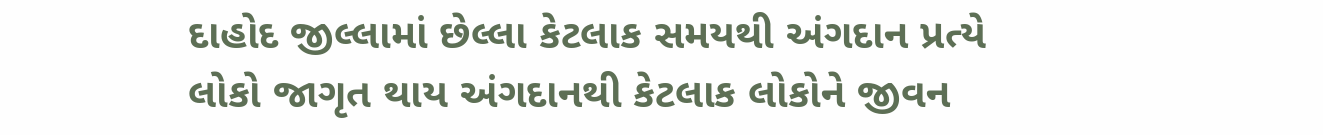દાહોદ જીલ્લામાં છેલ્લા કેટલાક સમયથી અંગદાન પ્રત્યે લોકો જાગૃત થાય અંગદાનથી કેટલાક લોકોને જીવન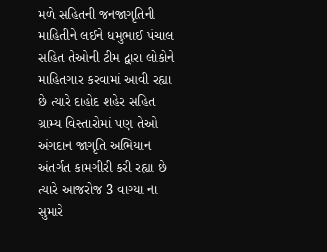મળે સહિતની જનજાગૃતિની માહિતીને લઈને ધમુભાઈ પંચાલ સહિત તેઓની ટીમ દ્વારા લોકોને માહિતગાર કરવામાં આવી રહ્યા છે ત્યારે દાહોદ શહેર સહિત ગ્રામ્ય વિસ્તારોમાં પણ તેઓ અંગદાન જાગૃતિ અભિયાન અંતર્ગત કામગીરી કરી રહ્યા છે ત્યારે આજરોજ 3 વાગ્યા ના સુમારે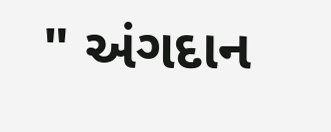" અંગદાન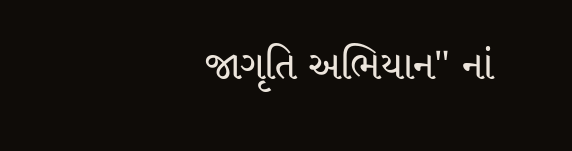જાગૃતિ અભિયાન" નાં